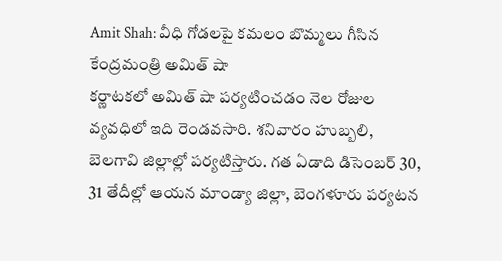Amit Shah: వీధి గోడలపై కమలం బొమ్మలు గీసిన కేంద్రమంత్రి అమిత్ షా
కర్ణాటకలో అమిత్ షా పర్యటించడం నెల రోజుల వ్యవధిలో ఇది రెండవసారి. శనివారం హుబ్బలి, బెలగావి జిల్లాల్లో పర్యటిస్తారు. గత ఏడాది డిసెంబర్ 30, 31 తేదీల్లో ఆయన మాండ్యా జిల్లా, బెంగళూరు పర్యటన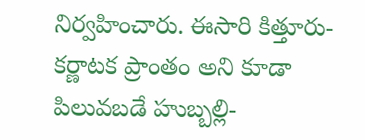నిర్వహించారు. ఈసారి కిత్తూరు-కర్ణాటక ప్రాంతం అని కూడా పిలువబడే హుబ్బల్లి-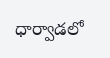ధార్వాడలో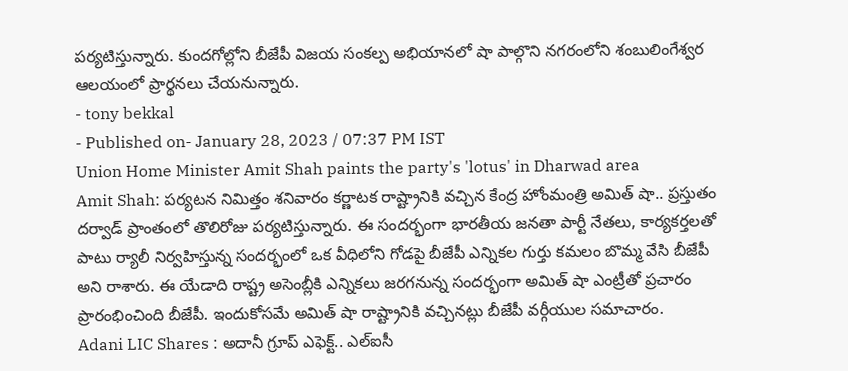పర్యటిస్తున్నారు. కుందగోల్లోని బీజేపీ విజయ సంకల్ప అభియానలో షా పాల్గొని నగరంలోని శంబులింగేశ్వర ఆలయంలో ప్రార్థనలు చేయనున్నారు.
- tony bekkal
- Published on- January 28, 2023 / 07:37 PM IST
Union Home Minister Amit Shah paints the party's 'lotus' in Dharwad area
Amit Shah: పర్యటన నిమిత్తం శనివారం కర్ణాటక రాష్ట్రానికి వచ్చిన కేంద్ర హోంమంత్రి అమిత్ షా.. ప్రస్తుతం దర్వాడ్ ప్రాంతంలో తొలిరోజు పర్యటిస్తున్నారు. ఈ సందర్భంగా భారతీయ జనతా పార్టీ నేతలు, కార్యకర్తలతో పాటు ర్యాలీ నిర్వహిస్తున్న సందర్భంలో ఒక వీధిలోని గోడపై బీజేపీ ఎన్నికల గుర్తు కమలం బొమ్మ వేసి బీజేపీ అని రాశారు. ఈ యేడాది రాష్ట్ర అసెంబ్లీకి ఎన్నికలు జరగనున్న సందర్భంగా అమిత్ షా ఎంట్రీతో ప్రచారం ప్రారంభించింది బీజేపీ. ఇందుకోసమే అమిత్ షా రాష్ట్రానికి వచ్చినట్లు బీజేపీ వర్గీయుల సమాచారం.
Adani LIC Shares : అదానీ గ్రూప్ ఎఫెక్ట్.. ఎల్ఐసీ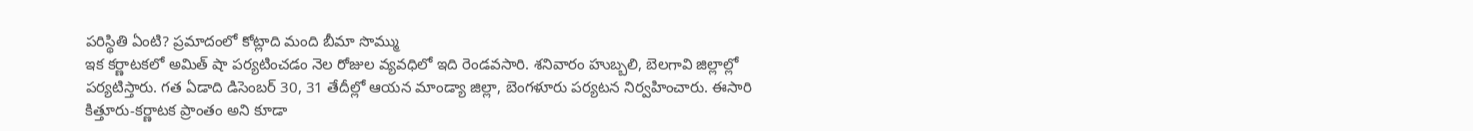పరిస్థితి ఏంటి? ప్రమాదంలో కోట్లాది మంది బీమా సొమ్ము
ఇక కర్ణాటకలో అమిత్ షా పర్యటించడం నెల రోజుల వ్యవధిలో ఇది రెండవసారి. శనివారం హుబ్బలి, బెలగావి జిల్లాల్లో పర్యటిస్తారు. గత ఏడాది డిసెంబర్ 30, 31 తేదీల్లో ఆయన మాండ్యా జిల్లా, బెంగళూరు పర్యటన నిర్వహించారు. ఈసారి కిత్తూరు-కర్ణాటక ప్రాంతం అని కూడా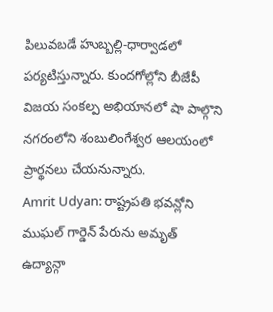పిలువబడే హుబ్బల్లి-ధార్వాడలో పర్యటిస్తున్నారు. కుందగోల్లోని బీజేపీ విజయ సంకల్ప అభియానలో షా పాల్గొని నగరంలోని శంబులింగేశ్వర ఆలయంలో ప్రార్థనలు చేయనున్నారు.
Amrit Udyan: రాష్ట్రపతి భవన్లోని ముఘల్ గార్డెన్ పేరును అమృత్ ఉద్యాన్గా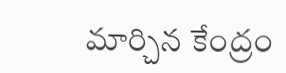మార్చిన కేంద్రం